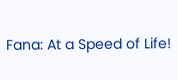Fana: At a Speed of Life!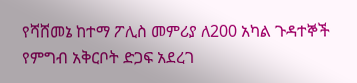የሻሸመኔ ከተማ ፖሊስ መምሪያ ለ200 አካል ጉዳተኞች የምግብ አቅርቦት ድጋፍ አደረገ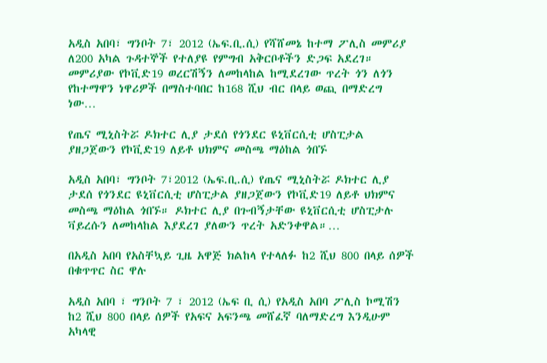አዲስ አበባ፣ ግንቦት 7፣ 2012 (ኤፍ.ቢ.ሲ) የሻሸመኔ ከተማ ፖሊስ መምሪያ ለ200 አካል ጉዳተኞች የተለያዩ የምግብ አቅርቦቶችን ድጋፍ አደረገ። መምሪያው የኮቪድ19 ወረርሽኝን ለመከላከል ከሚደረገው ጥረት ጎን ለጎን የከተማዋን ነዋሪዎች በማስተባበር ከ168 ሺህ ብር በላይ ወጪ በማድረግ ነው…

የጤና ሚኒስትሯ ዶክተር ሊያ ታደሰ የጎንደር ዩኒቨርሲቲ ሆስፒታል ያዘጋጀውን የኮቪድ19 ለይቶ ህክምና መስጫ ማዕከል ጎበኙ

አዲስ አበባ፣ ግንቦት 7፣2012 (ኤፍ.ቢ.ሲ) የጤና ሚኒስትሯ ዶክተር ሊያ ታደሰ የጎንደር ዩኒቨርሲቲ ሆስፒታል ያዘጋጀውን የኮቪድ19 ለይቶ ህክምና መስጫ ማዕከል ጎበኙ። ዶክተር ሊያ በጉብኝታቸው ዩኒቨርሲቲ ሆስፒታሉ ቫይረሱን ለመከላከል እያደረገ ያለውን ጥረት አድንቀዋል።…

በአዲስ አበባ የአስቸኳይ ጊዜ አዋጅ ክልከላ የተላለፉ ከ2 ሺህ 800 በላይ ሰዎች በቁጥጥር ስር ዋሉ

አዲስ አበባ ፣ ግንቦት 7 ፣ 2012 (ኤፍ ቢ ሲ) የአዲስ አበባ ፖሊስ ኮሚሽን ከ2 ሺህ 800 በላይ ሰዎች የአፍና አፍንጫ መሸፈኛ ባለማድረግ እንዲሁም አካላዊ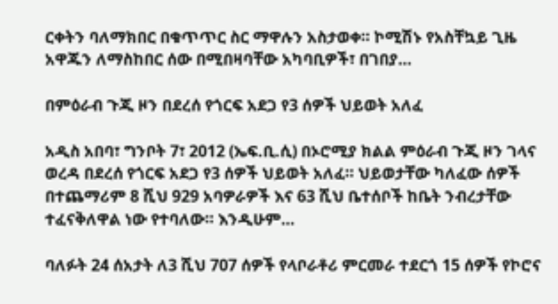ርቀትን ባለማክበር በቁጥጥር ስር ማዋሉን አስታወቀ። ኮሚሽኑ የአስቸኳይ ጊዜ አዋጁን ለማስከበር ሰው በሚበዛባቸው አካባቢዎች፣ በገበያ…

በምዕራብ ጉጂ ዞን በደረሰ የጎርፍ አደጋ የ3 ሰዎች ህይወት አለፈ

አዲስ አበባ፣ ግንቦት 7፣ 2012 (ኤፍ.ቢ.ሲ) በኦሮሚያ ክልል ምዕራብ ጉጂ ዞን ገላና ወረዳ በደረሰ የጎርፍ አደጋ የ3 ሰዎች ህይወት አለፈ። ህይወታቸው ካለፈው ሰዎች በተጨማሪም 8 ሺህ 929 አባዎራዎች እና 63 ሺህ ቤተሰቦች ከቤት ንብረታቸው ተፈናቅለዋል ነው የተባለው። እንዲሁም…

ባለፉት 24 ሰአታት ለ3 ሺህ 707 ሰዎች የላቦራቶሪ ምርመራ ተደርጎ 15 ሰዎች የኮሮና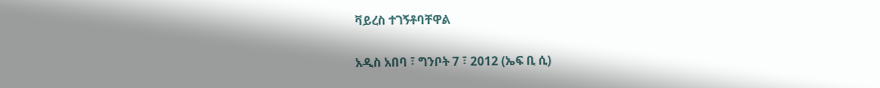ቫይረስ ተገኝቶባቸዋል

አዲስ አበባ ፣ ግንቦት 7 ፣ 2012 (ኤፍ ቢ ሲ)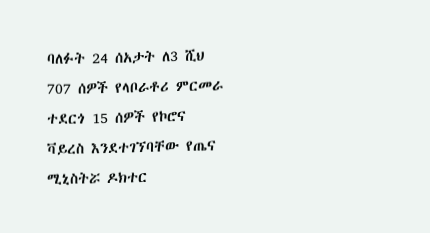ባለፉት 24 ሰአታት ለ3 ሺህ 707 ሰዎች የላቦራቶሪ ምርመራ ተደርጎ 15 ሰዎች የኮሮና ቫይረስ እንደተገኘባቸው የጤና ሚኒስትሯ ዶክተር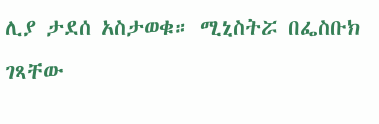ሊያ ታደሰ አስታወቁ። ሚኒስትሯ በፌስቡክ ገጻቸው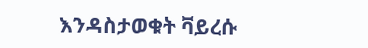እንዳስታወቁት ቫይረሱ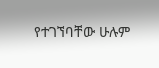የተገኘባቸው ሁሉም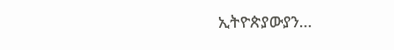ኢትዮጵያውያን…